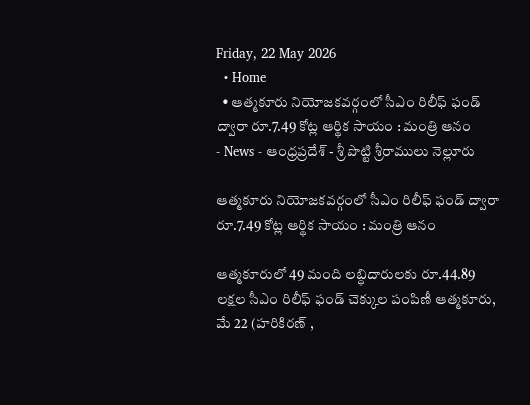Friday, 22 May 2026
  • Home
  • ఆత్మకూరు నియోజకవర్గంలో సీఎం రిలీఫ్ ఫండ్ ద్వారా రూ.7.49 కోట్ల ఆర్థిక సాయం : మంత్రి ఆనం
- News - ఆంధ్రప్రదేశ్ - శ్రీ పొట్టి శ్రీరాములు నెల్లూరు

ఆత్మకూరు నియోజకవర్గంలో సీఎం రిలీఫ్ ఫండ్ ద్వారా రూ.7.49 కోట్ల ఆర్థిక సాయం : మంత్రి ఆనం

ఆత్మకూరులో 49 మంది లబ్ధిదారులకు రూ.44.89 లక్షల సీఎం రిలీఫ్ ఫండ్ చెక్కుల పంపిణీ ఆత్మకూరు, మే 22 (హరికిరణ్ ,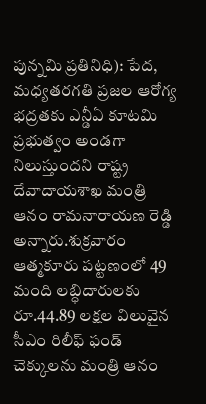పున్నమి ప్రతినిధి): పేద, మధ్యతరగతి ప్రజల ఆరోగ్య భద్రతకు ఎన్డీఏ కూటమి ప్రభుత్వం అండగా నిలుస్తుందని రాష్ట్ర దేవాదాయశాఖ మంత్రి ఆనం రామనారాయణ రెడ్డి అన్నారు.శుక్రవారం ఆత్మకూరు పట్టణంలో 49 మంది లబ్ధిదారులకు రూ.44.89 లక్షల విలువైన సీఎం రిలీఫ్ ఫండ్ చెక్కులను మంత్రి ఆనం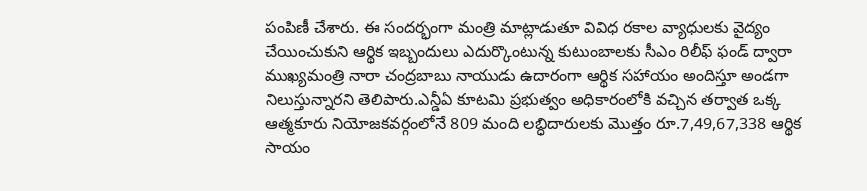పంపిణీ చేశారు. ఈ సందర్భంగా మంత్రి మాట్లాడుతూ వివిధ రకాల వ్యాధులకు వైద్యం చేయించుకుని ఆర్థిక ఇబ్బందులు ఎదుర్కొంటున్న కుటుంబాలకు సీఎం రిలీఫ్ ఫండ్ ద్వారా ముఖ్యమంత్రి నారా చంద్రబాబు నాయుడు ఉదారంగా ఆర్థిక సహాయం అందిస్తూ అండగా నిలుస్తున్నారని తెలిపారు.ఎన్డీఏ కూటమి ప్రభుత్వం అధికారంలోకి వచ్చిన తర్వాత ఒక్క ఆత్మకూరు నియోజకవర్గంలోనే 809 మంది లబ్ధిదారులకు మొత్తం రూ.7,49,67,338 ఆర్థిక సాయం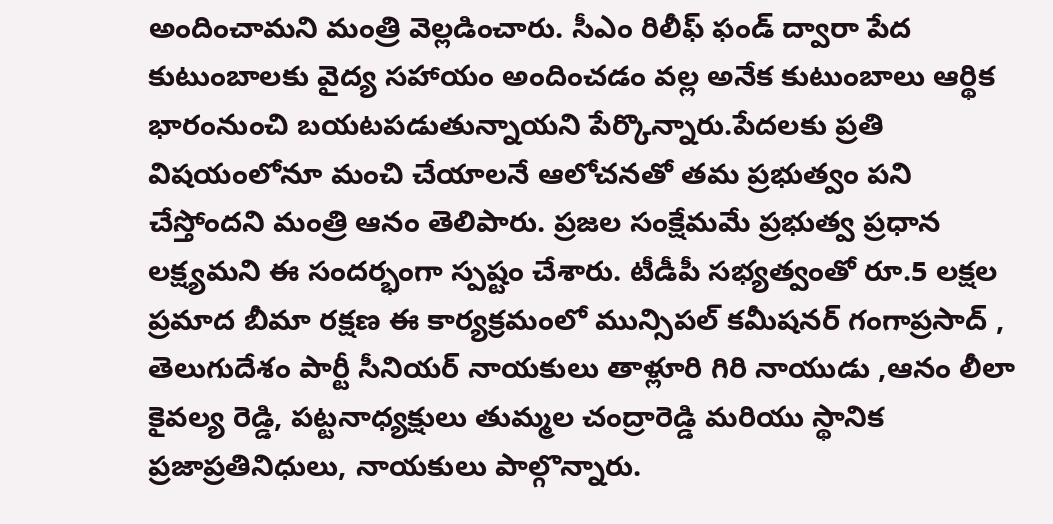అందించామని మంత్రి వెల్లడించారు. సీఎం రిలీఫ్ ఫండ్ ద్వారా పేద కుటుంబాలకు వైద్య సహాయం అందించడం వల్ల అనేక కుటుంబాలు ఆర్థిక భారంనుంచి బయటపడుతున్నాయని పేర్కొన్నారు.పేదలకు ప్రతి విషయంలోనూ మంచి చేయాలనే ఆలోచనతో తమ ప్రభుత్వం పని చేస్తోందని మంత్రి ఆనం తెలిపారు. ప్రజల సంక్షేమమే ప్రభుత్వ ప్రధాన లక్ష్యమని ఈ సందర్భంగా స్పష్టం చేశారు. టీడీపీ సభ్యత్వంతో రూ.5 లక్షల ప్రమాద బీమా రక్షణ ఈ కార్యక్రమంలో మున్సిపల్ కమీషనర్ గంగాప్రసాద్ , తెలుగుదేశం పార్టీ సీనియర్ నాయకులు తాళ్లూరి గిరి నాయుడు ,ఆనం లీలా కైవల్య రెడ్డి, పట్టనాధ్యక్షులు తుమ్మల చంద్రారెడ్డి మరియు స్థానిక ప్రజాప్రతినిధులు, నాయకులు పాల్గొన్నారు.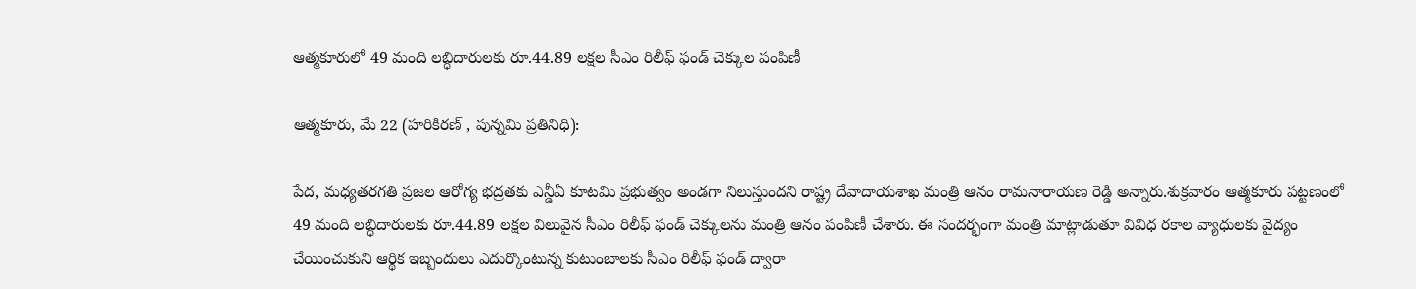ఆత్మకూరులో 49 మంది లబ్ధిదారులకు రూ.44.89 లక్షల సీఎం రిలీఫ్ ఫండ్ చెక్కుల పంపిణీ

ఆత్మకూరు, మే 22 (హరికిరణ్ , పున్నమి ప్రతినిధి):

పేద, మధ్యతరగతి ప్రజల ఆరోగ్య భద్రతకు ఎన్డీఏ కూటమి ప్రభుత్వం అండగా నిలుస్తుందని రాష్ట్ర దేవాదాయశాఖ మంత్రి ఆనం రామనారాయణ రెడ్డి అన్నారు.శుక్రవారం ఆత్మకూరు పట్టణంలో 49 మంది లబ్ధిదారులకు రూ.44.89 లక్షల విలువైన సీఎం రిలీఫ్ ఫండ్ చెక్కులను మంత్రి ఆనం పంపిణీ చేశారు. ఈ సందర్భంగా మంత్రి మాట్లాడుతూ వివిధ రకాల వ్యాధులకు వైద్యం చేయించుకుని ఆర్థిక ఇబ్బందులు ఎదుర్కొంటున్న కుటుంబాలకు సీఎం రిలీఫ్ ఫండ్ ద్వారా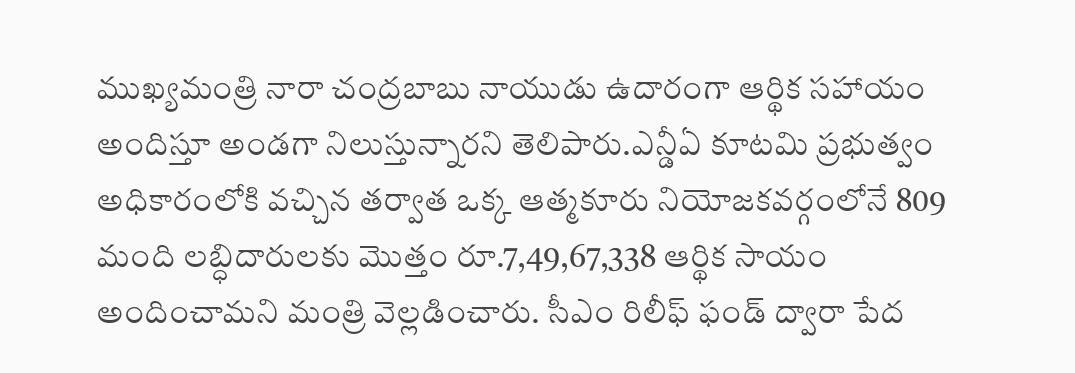ముఖ్యమంత్రి నారా చంద్రబాబు నాయుడు ఉదారంగా ఆర్థిక సహాయం అందిస్తూ అండగా నిలుస్తున్నారని తెలిపారు.ఎన్డీఏ కూటమి ప్రభుత్వం అధికారంలోకి వచ్చిన తర్వాత ఒక్క ఆత్మకూరు నియోజకవర్గంలోనే 809 మంది లబ్ధిదారులకు మొత్తం రూ.7,49,67,338 ఆర్థిక సాయం అందించామని మంత్రి వెల్లడించారు. సీఎం రిలీఫ్ ఫండ్ ద్వారా పేద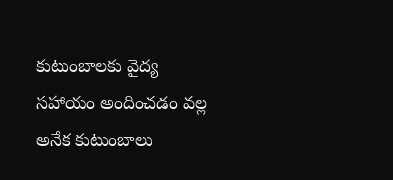కుటుంబాలకు వైద్య సహాయం అందించడం వల్ల అనేక కుటుంబాలు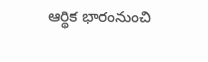ఆర్థిక భారంనుంచి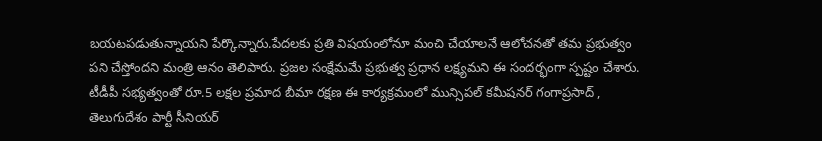బయటపడుతున్నాయని పేర్కొన్నారు.పేదలకు ప్రతి విషయంలోనూ మంచి చేయాలనే ఆలోచనతో తమ ప్రభుత్వం పని చేస్తోందని మంత్రి ఆనం తెలిపారు. ప్రజల సంక్షేమమే ప్రభుత్వ ప్రధాన లక్ష్యమని ఈ సందర్భంగా స్పష్టం చేశారు. టీడీపీ సభ్యత్వంతో రూ.5 లక్షల ప్రమాద బీమా రక్షణ ఈ కార్యక్రమంలో మున్సిపల్ కమీషనర్ గంగాప్రసాద్ , తెలుగుదేశం పార్టీ సీనియర్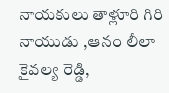నాయకులు తాళ్లూరి గిరి నాయుడు ,ఆనం లీలా కైవల్య రెడ్డి,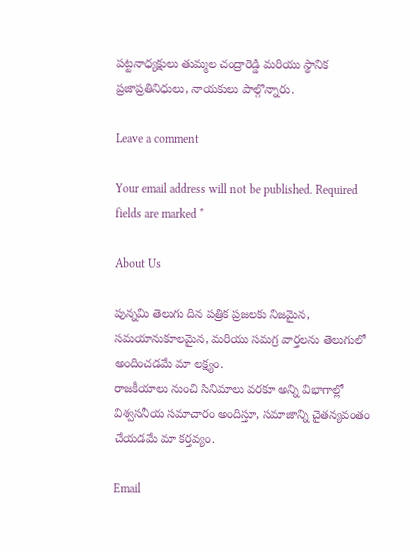పట్టనాధ్యక్షులు తుమ్మల చంద్రారెడ్డి మరియు స్థానిక ప్రజాప్రతినిధులు, నాయకులు పాల్గొన్నారు.

Leave a comment

Your email address will not be published. Required fields are marked *

About Us

పున్నమి తెలుగు దిన పత్రిక ప్రజలకు నిజమైన, సమయానుకూలమైన, మరియు సమగ్ర వార్తలను తెలుగులో అందించడమే మా లక్ష్యం.
రాజకీయాలు నుంచి సినిమాలు వరకూ అన్ని విభాగాల్లో విశ్వసనీయ సమాచారం అందిస్తూ, సమాజాన్ని చైతన్యవంతం చేయడమే మా కర్తవ్యం.

Email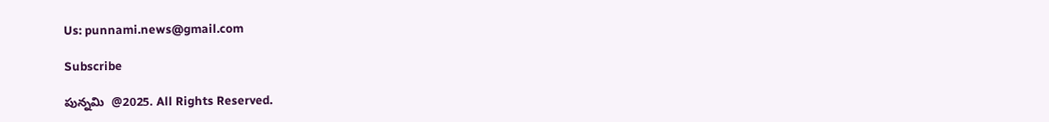Us: punnami.news@gmail.com

Subscribe

పున్నమి  @2025. All Rights Reserved.